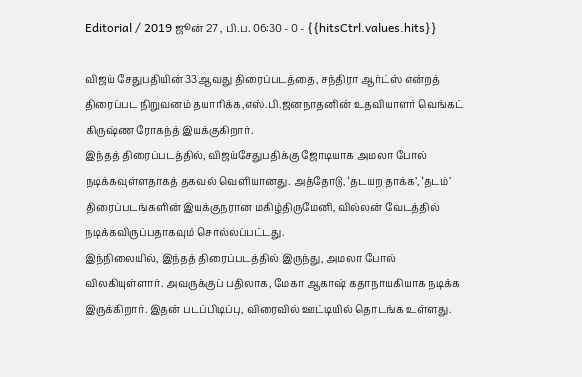Editorial / 2019 ஜூன் 27 , பி.ப. 06:30 - 0 - {{hitsCtrl.values.hits}}

விஜய் சேதுபதியின் 33ஆவது திரைப்படத்தை, சந்திரா ஆர்ட்ஸ் என்றத் திரைப்பட நிறுவனம் தயாரிக்க,எஸ்.பி.ஜனநாதனின் உதவியாளர் வெங்கட் கிருஷ்ண ரோகந்த் இயக்குகிறார்.
இந்தத் திரைப்படத்தில், விஜய்சேதுபதிக்கு ஜோடியாக அமலா போல் நடிக்கவுள்ளதாகத் தகவல் வெளியானது. அத்தோடு, ‘தடயற தாக்க’, ‘தடம்’ திரைப்படங்களின் இயக்குநரான மகிழ்திருமேனி, வில்லன் வேடத்தில் நடிக்கவிருப்பதாகவும் சொல்லப்பட்டது.
இந்நிலையில், இந்தத் திரைப்படத்தில் இருந்து, அமலா போல் விலகியுள்ளார். அவருக்குப் பதிலாக, மேகா ஆகாஷ் கதாநாயகியாக நடிக்க இருக்கிறார். இதன் படப்பிடிப்பு, விரைவில் ஊட்டியில் தொடங்க உள்ளது.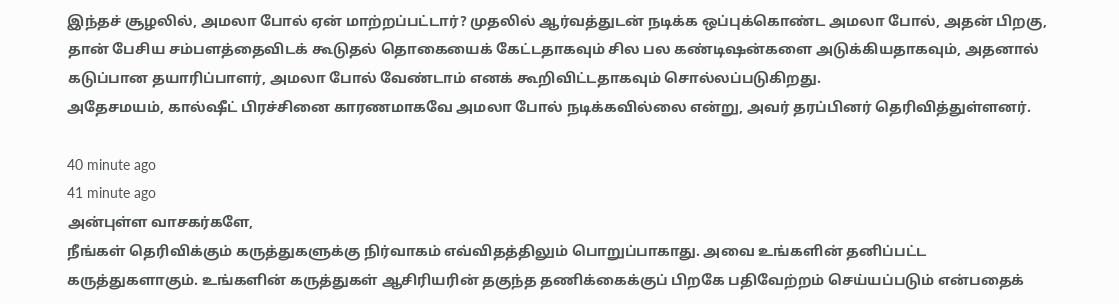இந்தச் சூழலில், அமலா போல் ஏன் மாற்றப்பட்டார்? முதலில் ஆர்வத்துடன் நடிக்க ஒப்புக்கொண்ட அமலா போல், அதன் பிறகு, தான் பேசிய சம்பளத்தைவிடக் கூடுதல் தொகையைக் கேட்டதாகவும் சில பல கண்டிஷன்களை அடுக்கியதாகவும், அதனால் கடுப்பான தயாரிப்பாளர், அமலா போல் வேண்டாம் எனக் கூறிவிட்டதாகவும் சொல்லப்படுகிறது.
அதேசமயம், கால்ஷீட் பிரச்சினை காரணமாகவே அமலா போல் நடிக்கவில்லை என்று, அவர் தரப்பினர் தெரிவித்துள்ளனர்.

40 minute ago
41 minute ago
அன்புள்ள வாசகர்களே,
நீங்கள் தெரிவிக்கும் கருத்துகளுக்கு நிர்வாகம் எவ்விதத்திலும் பொறுப்பாகாது. அவை உங்களின் தனிப்பட்ட கருத்துகளாகும். உங்களின் கருத்துகள் ஆசிரியரின் தகுந்த தணிக்கைக்குப் பிறகே பதிவேற்றம் செய்யப்படும் என்பதைக்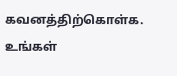கவனத்திற்கொள்க. உங்கள்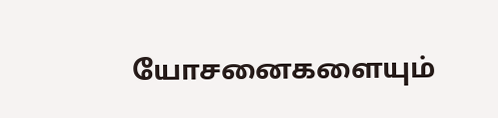யோசனைகளையும்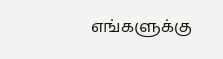எங்களுக்கு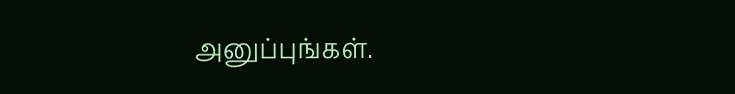அனுப்புங்கள்.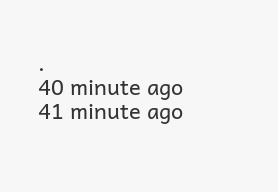.
40 minute ago
41 minute ago